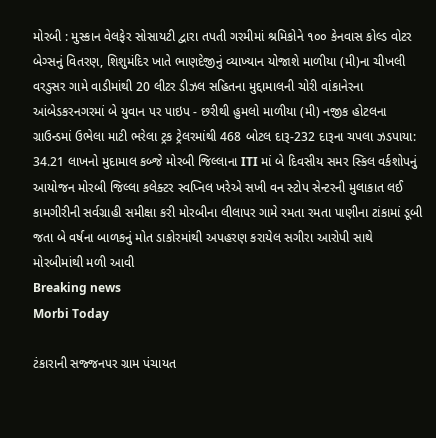મોરબી : મુસ્કાન વેલફેર સોસાયટી દ્વારા તપતી ગરમીમાં શ્રમિકોને ૧૦૦ કેનવાસ કોલ્ડ વોટર બેગ્સનું વિતરણ, શિશુમંદિર ખાતે ભાણદેજીનું વ્યાખ્યાન યોજાશે માળીયા (મી)ના ચીખલી વરડુસર ગામે વાડીમાંથી 20 લીટર ડીઝલ સહિતના મુદ્દામાલની ચોરી વાંકાનેરના આંબેડકરનગરમાં બે યુવાન પર પાઇપ - છરીથી હુમલો માળીયા (મી) નજીક હોટલના ગ્રાઉન્ડમાં ઉભેલા માટી ભરેલા ટ્રક ટ્રેલરમાંથી 468 બોટલ દારૂ-232 દારૂના ચપલા ઝડપાયા: 34.21 લાખનો મુદામાલ કબ્જે મોરબી જિલ્લાના ITI માં બે દિવસીય સમર સ્કિલ વર્કશોપનું આયોજન મોરબી જિલ્લા કલેક્ટર સ્વપ્નિલ ખરેએ સખી વન સ્ટોપ સેન્ટરની મુલાકાત લઈ કામગીરીની સર્વગ્રાહી સમીક્ષા કરી મોરબીના લીલાપર ગામે રમતા રમતા પાણીના ટાંકામાં ડૂબી જતા બે વર્ષના બાળકનું મોત ડાકોરમાંથી અપહરણ કરાયેલ સગીરા આરોપી સાથે મોરબીમાંથી મળી આવી
Breaking news
Morbi Today

ટંકારાની સજ્જનપર ગ્રામ પંચાયત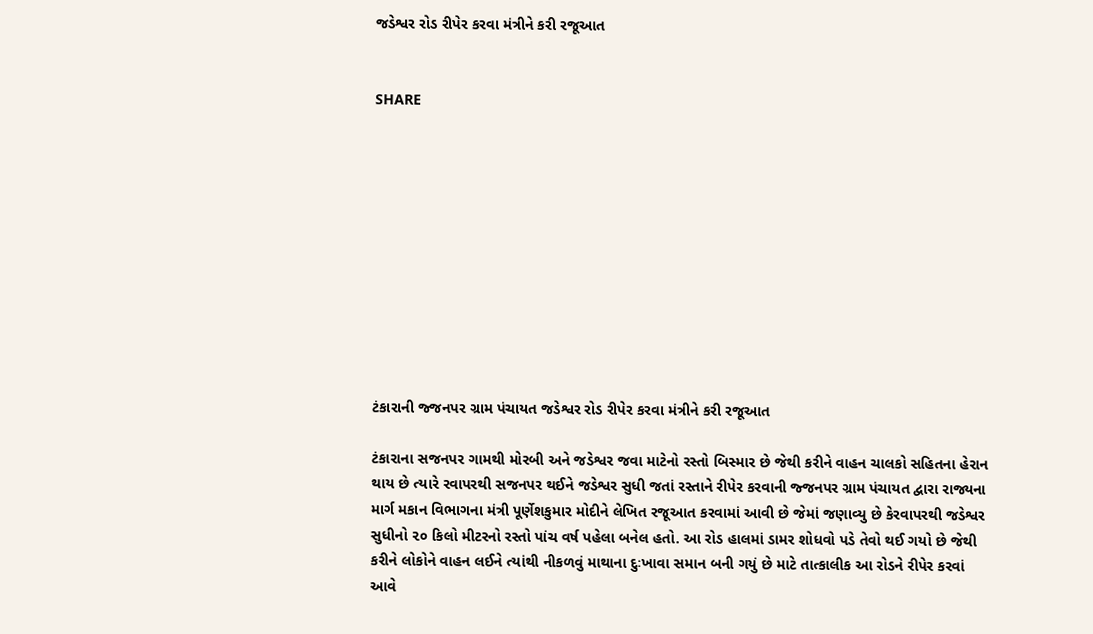જડેશ્વર રોડ રીપેર કરવા મંત્રીને કરી રજૂઆત


SHARE











ટંકારાની જ્જનપર ગ્રામ પંચાયત જડેશ્વર રોડ રીપેર કરવા મંત્રીને કરી રજૂઆત

ટંકારાના સજનપર ગામથી મોરબી અને જડેશ્વર જવા માટેનો રસ્તો બિસ્માર છે જેથી કરીને વાહન ચાલકો સહિતના હેરાન થાય છે ત્યારે રવાપરથી સજનપર થઈને જડેશ્વર સુધી જતાં રસ્તાને રીપેર કરવાની જ્જનપર ગ્રામ પંચાયત દ્વારા રાજ્યના માર્ગ મકાન વિભાગના મંત્રી પૂર્ણેશકુમાર મોદીને લેખિત રજૂઆત કરવામાં આવી છે જેમાં જણાવ્યુ છે કેરવાપરથી જડેશ્વર સુધીનો ૨૦ કિલો મીટરનો રસ્તો પાંચ વર્ષ પહેલા બનેલ હતો. આ રોડ હાલમાં ડામર શોધવો પડે તેવો થઈ ગયો છે જેથી કરીને લોકોને વાહન લઈને ત્યાંથી નીકળવું માથાના દુઃખાવા સમાન બની ગયું છે માટે તાત્કાલીક આ રોડને રીપેર કરવાં આવે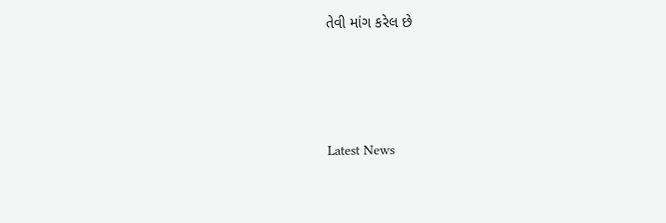તેવી માંગ કરેલ છે






Latest News